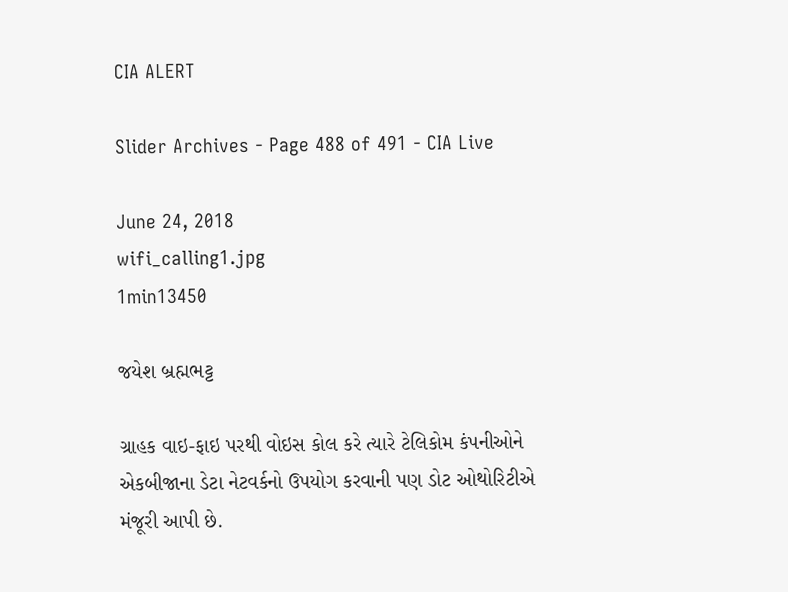CIA ALERT

Slider Archives - Page 488 of 491 - CIA Live

June 24, 2018
wifi_calling1.jpg
1min13450

જયેશ બ્રહ્મભટ્ટ

ગ્રાહક વાઇ-ફાઇ પરથી વોઇસ કોલ કરે ત્યારે ટેલિકોમ કંપનીઓને એકબીજાના ડેટા નેટવર્કનો ઉપયોગ કરવાની પણ ડોટ ઓથોરિટીએ મંજૂરી આપી છે.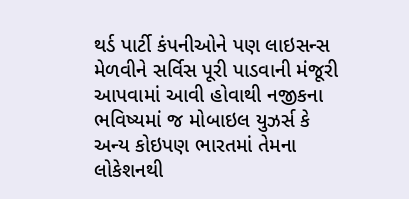થર્ડ પાર્ટી કંપનીઓને પણ લાઇસન્સ મેળવીને સર્વિસ પૂરી પાડવાની મંજૂરી આપવામાં આવી હોવાથી નજીકના ભવિષ્યમાં જ મોબાઇલ યુઝર્સ કે અન્ય કોઇપણ ભારતમાં તેમના લોકેશનથી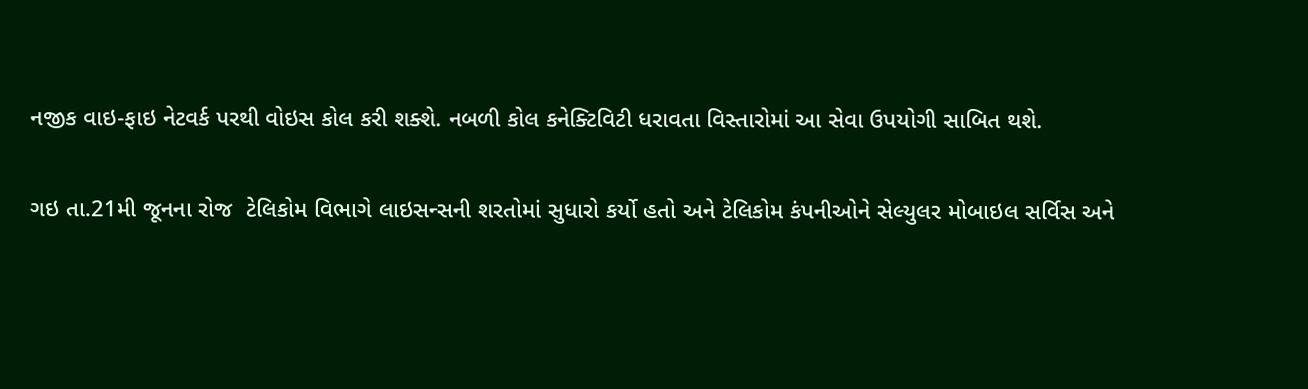નજીક વાઇ-ફાઇ નેટવર્ક પરથી વોઇસ કોલ કરી શક્શે. નબળી કોલ કનેક્ટિવિટી ધરાવતા વિસ્તારોમાં આ સેવા ઉપયોગી સાબિત થશે.

ગઇ તા.21મી જૂનના રોજ  ટેલિકોમ વિભાગે લાઇસન્સની શરતોમાં સુધારો કર્યો હતો અને ટેલિકોમ કંપનીઓને સેલ્યુલર મોબાઇલ સર્વિસ અને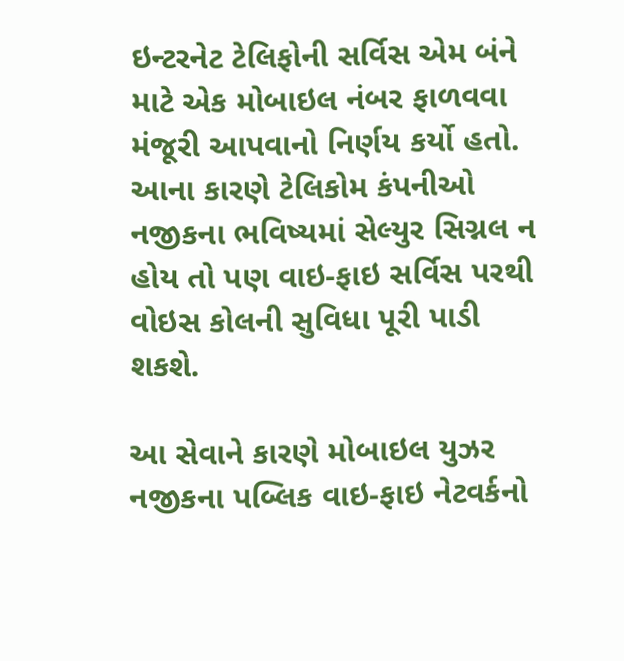ઇન્ટરનેટ ટેલિફોની સર્વિસ એમ બંને માટે એક મોબાઇલ નંબર ફાળવવા મંજૂરી આપવાનો નિર્ણય કર્યો હતો. આના કારણે ટેલિકોમ કંપનીઓ નજીકના ભવિષ્યમાં સેલ્યુર સિગ્નલ ન હોય તો પણ વાઇ-ફાઇ સર્વિસ પરથી વોઇસ કોલની સુવિધા પૂરી પાડી શકશે.

આ સેવાને કારણે મોબાઇલ યુઝર નજીકના પબ્લિક વાઇ-ફાઇ નેટવર્કનો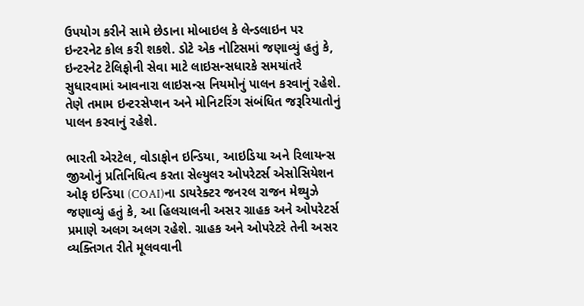ઉપયોગ કરીને સામે છેડાના મોબાઇલ કે લેન્ડલાઇન પર ઇન્ટરનેટ કોલ કરી શકશે. ડોટે એક નોટિસમાં જણાવ્યું હતું કે, ઇન્ટરનેટ ટેલિફોની સેવા માટે લાઇસન્સધારકે સમયાંતરે સુધારવામાં આવનારા લાઇસન્સ નિયમોનું પાલન કરવાનું રહેશે. તેણે તમામ ઇન્ટરસેપ્શન અને મોનિટરિંગ સંબંધિત જરૂરિયાતોનું પાલન કરવાનું રહેશે.

ભારતી એરટેલ, વોડાફોન ઇન્ડિયા, આઇડિયા અને રિલાયન્સ જીઓનું પ્રતિનિધિત્વ કરતા સેલ્યુલર ઓપરેટર્સ એસોસિયેશન ઓફ ઇન્ડિયા (COAI)ના ડાયરેક્ટર જનરલ રાજન મેથ્યુઝે જણાવ્યું હતું કે, આ હિલચાલની અસર ગ્રાહક અને ઓપરેટર્સ પ્રમાણે અલગ અલગ રહેશે. ગ્રાહક અને ઓપરેટરે તેની અસર વ્યક્તિગત રીતે મૂલવવાની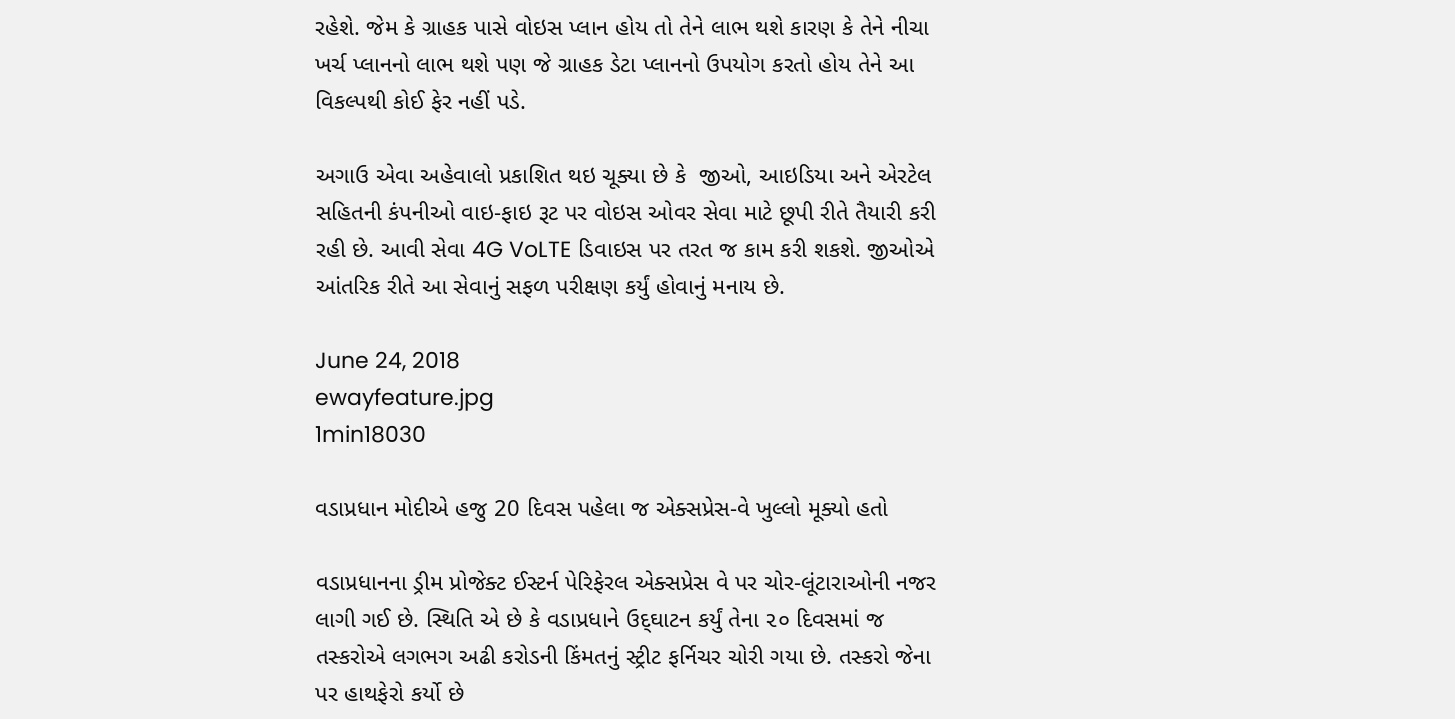રહેશે. જેમ કે ગ્રાહક પાસે વોઇસ પ્લાન હોય તો તેને લાભ થશે કારણ કે તેને નીચા ખર્ચ પ્લાનનો લાભ થશે પણ જે ગ્રાહક ડેટા પ્લાનનો ઉપયોગ કરતો હોય તેને આ વિકલ્પથી કોઈ ફેર નહીં પડે.

અગાઉ એવા અહેવાલો પ્રકાશિત થઇ ચૂક્યા છે કે  જીઓ, આઇડિયા અને એરટેલ સહિતની કંપનીઓ વાઇ-ફાઇ રૂટ પર વોઇસ ઓવર સેવા માટે છૂપી રીતે તૈયારી કરી રહી છે. આવી સેવા 4G VoLTE ડિવાઇસ પર તરત જ કામ કરી શકશે. જીઓએ આંતરિક રીતે આ સેવાનું સફળ પરીક્ષણ કર્યું હોવાનું મનાય છે.

June 24, 2018
ewayfeature.jpg
1min18030

વડાપ્રધાન મોદીએ હજુ 20 દિવસ પહેલા જ એક્સપ્રેસ-વે ખુલ્લો મૂક્યો હતો

વડાપ્રધાનના ડ્રીમ પ્રોજેક્ટ ઈસ્ટર્ન પેરિફેરલ એક્સપ્રેસ વે પર ચોર-લૂંટારાઓની નજર લાગી ગઈ છે. સ્થિતિ એ છે કે વડાપ્રધાને ઉદ્‌ઘાટન કર્યું તેના ૨૦ દિવસમાં જ તસ્કરોએ લગભગ અઢી કરોડની કિંમતનું સ્ટ્રીટ ફર્નિચર ચોરી ગયા છે. તસ્કરો જેના પર હાથફેરો કર્યો છે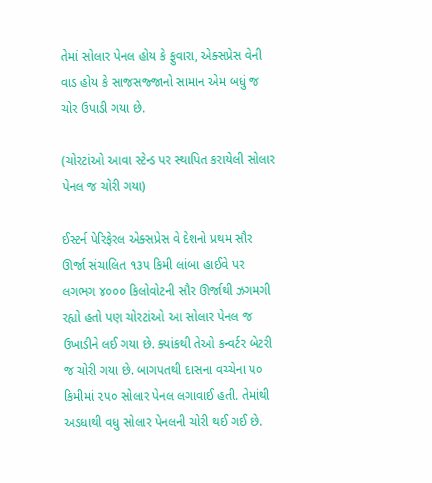તેમાં સોલાર પેનલ હોય કે ફુવારા, એક્સપ્રેસ વેની વાડ હોય કે સાજસજ્જાનો સામાન એમ બધું જ ચોર ઉપાડી ગયા છે.

(ચોરટાંઓ આવા સ્ટેન્ડ પર સ્થાપિત કરાયેલી સોલાર પેનલ જ ચોરી ગયા)

ઈસ્ટર્ન પેરિફેરલ એક્સપ્રેસ વે દેશનો પ્રથમ સૌર ઊર્જા સંચાલિત ૧૩૫ કિમી લાંબા હાઈવે પર લગભગ ૪૦૦૦ કિલોવોટની સૌર ઊર્જાથી ઝગમગી રહ્યો હતો પણ ચોરટાંઓ આ સોલાર પેનલ જ ઉખાડીને લઈ ગયા છે. ક્યાંકથી તેઓ કન્વર્ટર બેટરી જ ચોરી ગયા છે. બાગપતથી દાસના વચ્ચેના ૫૦ કિમીમાં ૨૫૦ સોલાર પેનલ લગાવાઈ હતી. તેમાંથી અડધાથી વધુ સોલાર પેનલની ચોરી થઈ ગઈ છે.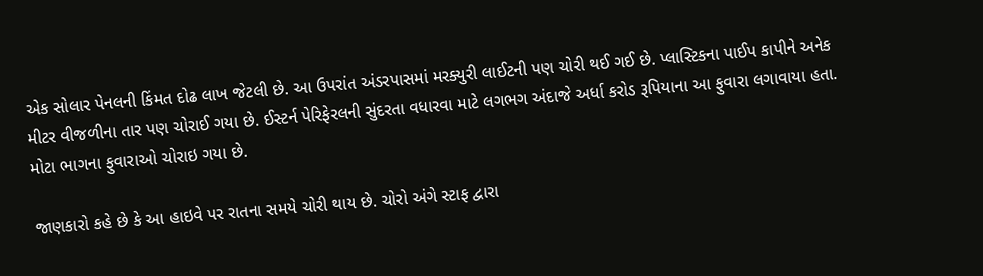એક સોલાર પેનલની કિંમત દોઢ લાખ જેટલી છે. આ ઉપરાંત અંડરપાસમાં મરક્યુરી લાઈટની પણ ચોરી થઈ ગઈ છે. પ્લાસ્ટિકના પાઈપ કાપીને અનેક મીટર વીજળીના તાર પણ ચોરાઈ ગયા છે. ઈસ્ટર્ન પેરિફેરલની સુંદરતા વધારવા માટે લગભગ અંદાજે અર્ધા કરોડ રૂપિયાના આ ફુવારા લગાવાયા હતા. મોટા ભાગના ફુવારાઓ ચોરાઇ ગયા છે.

જાણકારો કહે છે કે આ હાઇવે પર રાતના સમયે ચોરી થાય છે. ચોરો અંગે સ્ટાફ દ્વારા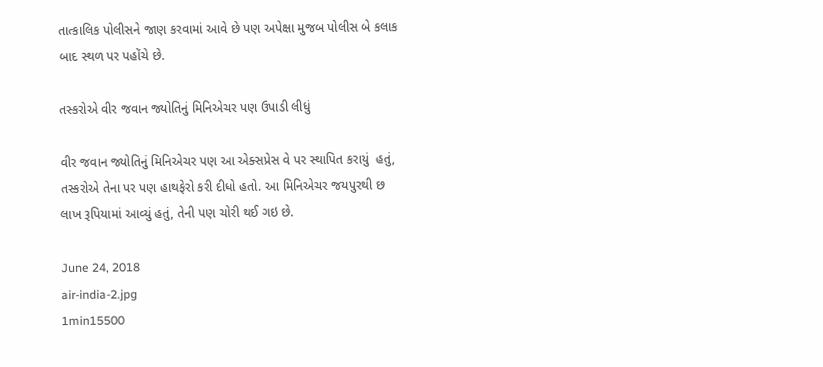તાત્કાલિક પોલીસને જાણ કરવામાં આવે છે પણ અપેક્ષા મુજબ પોલીસ બે કલાક બાદ સ્થળ પર પહોંચે છે.

તસ્કરોએ વીર જવાન જ્યોતિનું મિનિએચર પણ ઉપાડી લીધું

વીર જવાન જ્યોતિનું મિનિએચર પણ આ એક્સપ્રેસ વે પર સ્થાપિત કરાયું  હતું, તસ્કરોએ તેના પર પણ હાથફેરો કરી દીધો હતો. આ મિનિએચર જયપુરથી છ લાખ રૂપિયામાં આવ્યું હતું, તેની પણ ચોરી થઈ ગઇ છે.

June 24, 2018
air-india-2.jpg
1min15500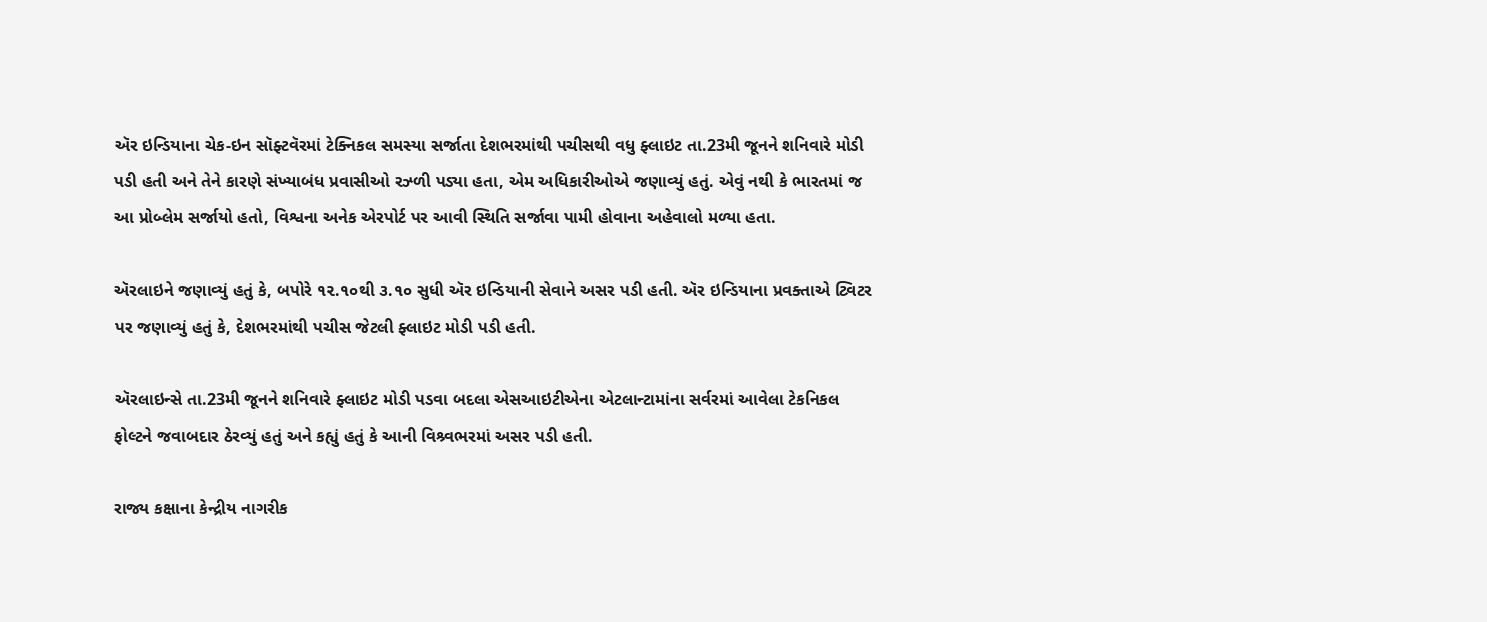ઍર ઇન્ડિયાના ચેક-ઇન સૉફ્ટવૅરમાં ટેક્નિકલ સમસ્યા સર્જાતા દેશભરમાંથી પચીસથી વધુ ફ્લાઇટ તા.23મી જૂનને શનિવારે મોડી પડી હતી અને તેને કારણે સંખ્યાબંધ પ્રવાસીઓ રઝ્ળી પડ્યા હતા, એમ અધિકારીઓએ જણાવ્યું હતું. એવું નથી કે ભારતમાં જ આ પ્રોબ્લેમ સર્જાયો હતો, વિશ્વના અનેક એરપોર્ટ પર આવી સ્થિતિ સર્જાવા પામી હોવાના અહેવાલો મળ્યા હતા.

ઍરલાઇને જણાવ્યું હતું કે, બપોરે ૧૨.૧૦થી ૩.૧૦ સુધી ઍર ઇન્ડિયાની સેવાને અસર પડી હતી. ઍર ઇન્ડિયાના પ્રવક્તાએ ટ્વિટર પર જણાવ્યું હતું કે, દેશભરમાંથી પચીસ જેટલી ફ્લાઇટ મોડી પડી હતી.

ઍરલાઇન્સે તા.23મી જૂનને શનિવારે ફ્લાઇટ મોડી પડવા બદલા એસઆઇટીએના એટલાન્ટામાંના સર્વરમાં આવેલા ટેકનિકલ ફોલ્ટને જવાબદાર ઠેરવ્યું હતું અને કહ્યું હતું કે આની વિશ્ર્વભરમાં અસર પડી હતી.

રાજ્ય કક્ષાના કેન્દ્રીય નાગરીક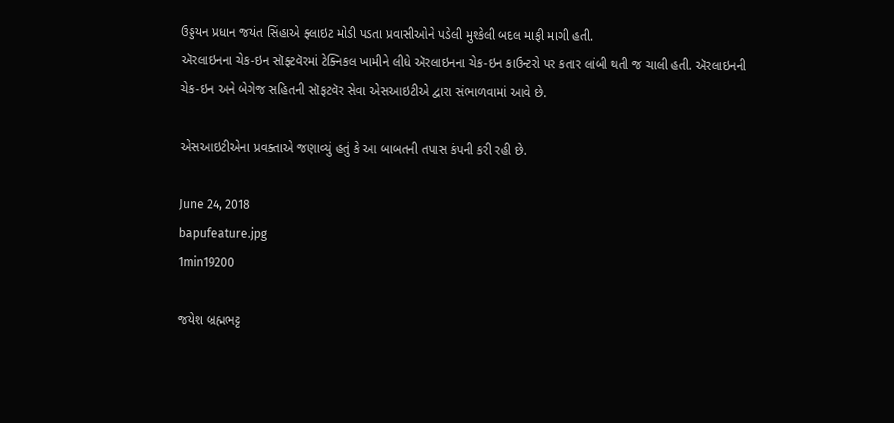ઉડ્ડયન પ્રધાન જયંત સિંહાએ ફ્લાઇટ મોડી પડતા પ્રવાસીઓને પડેલી મુશ્કેલી બદલ માફી માગી હતી.
ઍરલાઇનના ચેક-ઇન સૉફ્ટવૅરમાં ટેક્નિકલ ખામીને લીધે ઍરલાઇનના ચેક-ઇન કાઉન્ટરો પર કતાર લાંબી થતી જ ચાલી હતી. ઍરલાઇનની ચેક-ઇન અને બેગેજ સહિતની સૉફટવૅર સેવા એસઆઇટીએ દ્વારા સંભાળવામાં આવે છે.

એસઆઇટીએના પ્રવક્તાએ જણાવ્યું હતું કે આ બાબતની તપાસ કંપની કરી રહી છે.

June 24, 2018
bapufeature.jpg
1min19200

જયેશ બ્રહ્મભટ્ટ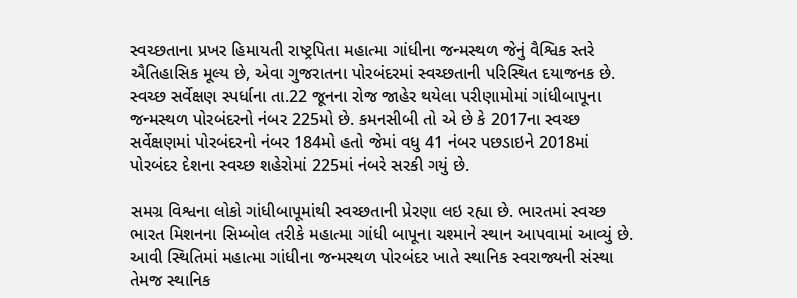સ્વચ્છતાના પ્રખર હિમાયતી રાષ્ટ્રપિતા મહાત્મા ગાંધીના જન્મસ્થળ જેનું વૈશ્વિક સ્તરે ઐતિહાસિક મૂલ્ય છે, એવા ગુજરાતના પોરબંદરમાં સ્વચ્છતાની પરિસ્થિત દયાજનક છે. સ્વચ્છ સર્વેક્ષણ સ્પર્ધાના તા.22 જૂનના રોજ જાહેર થયેલા પરીણામોમાં ગાંધીબાપૂના જન્મસ્થળ પોરબંદરનો નંબર 225મો છે. કમનસીબી તો એ છે કે 2017ના સ્વચ્છ સર્વેક્ષણમાં પોરબંદરનો નંબર 184મો હતો જેમાં વધુ 41 નંબર પછડાઇને 2018માં પોરબંદર દેશના સ્વચ્છ શહેરોમાં 225માં નંબરે સરકી ગયું છે.

સમગ્ર વિશ્વના લોકો ગાંધીબાપૂમાંથી સ્વચ્છતાની પ્રેરણા લઇ રહ્યા છે. ભારતમાં સ્વચ્છ ભારત મિશનના સિમ્બોલ તરીકે મહાત્મા ગાંધી બાપૂના ચશ્માને સ્થાન આપવામાં આવ્યું છે. આવી સ્થિતિમાં મહાત્મા ગાંધીના જન્મસ્થળ પોરબંદર ખાતે સ્થાનિક સ્વરાજ્યની સંસ્થા તેમજ સ્થાનિક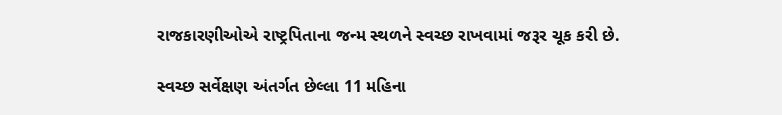રાજકારણીઓએ રાષ્ટ્રપિતાના જન્મ સ્થળને સ્વચ્છ રાખવામાં જરૂર ચૂક કરી છે.

સ્વચ્છ સર્વેક્ષણ અંતર્ગત છેલ્લા 11 મહિના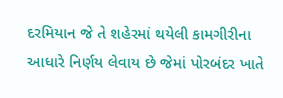દરમિયાન જે તે શહેરમાં થયેલી કામગીરીના આધારે નિર્ણય લેવાય છે જેમાં પોરબંદર ખાતે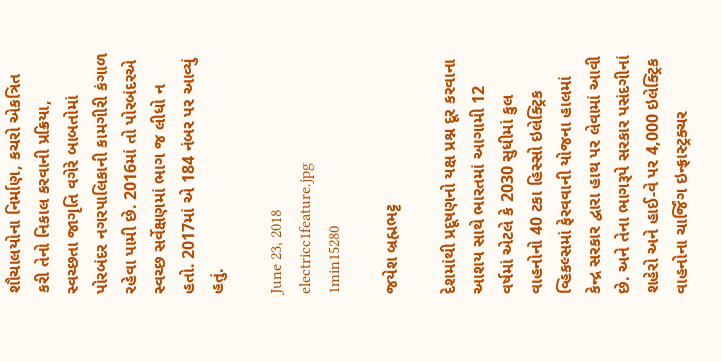શૌચાલયોના નિર્માણ, કચરો એકત્રિત કરી તેનો નિકાલ કરવાની પ્રક્રિયા, સ્વચ્છતા જાગૃતિ વગેરે બાબતોમાં પોરબંદર નગરપાલિકાની કામગીરી કંગાળ રહેવા પામી છે. 2016માં તો પોરબંદરએ સ્વચ્છ સર્વેક્ષણમાં ભાગ જ લીધો ન હતો. 2017માં એ 184 નંબર પર આવ્યું હતું.

June 23, 2018
electricc1feature.jpg
1min15280

જયેશ બ્રહ્મભટ્ટ

દેશમાંથી પ્રદૂષણનો યક્ષ પ્રશ્ન દૂર કરવાના આશય સાથે ભારતમાં આગામી 12 વર્ષમાં એટલે કે 2030 સુધીમાં કુલ વાહનોનો 40 ટકા હિસ્સો ઇલેક્ટ્રિક વ્હિકલ્સમાં ફેરવવાની યોજના હાલમાં કેન્દ્ર સરકાર દ્વારા હાથ પર લેવામાં આવી છે. અને તેના ભાગરૂપે સરકાર પસંદગીનાં શહેરો અને હાઈ-વે પર 4,000 ઇલેક્ટ્રિક વાહનોના ચાર્જિંગ ઇન્ફ્રાસ્ટ્રક્ચર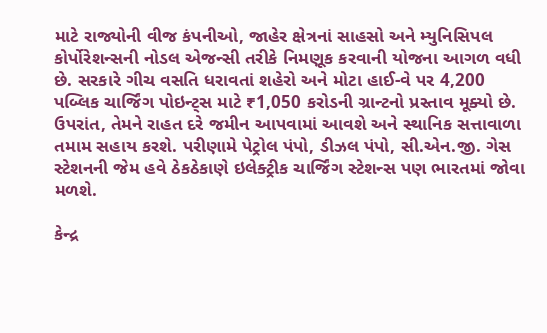માટે રાજ્યોની વીજ કંપનીઓ, જાહેર ક્ષેત્રનાં સાહસો અને મ્યુનિસિપલ કોર્પોરેશન્સની નોડલ એજન્સી તરીકે નિમણૂક કરવાની યોજના આગળ વધી છે. સરકારે ગીચ વસતિ ધરાવતાં શહેરો અને મોટા હાઈ-વે પર 4,200 પબ્લિક ચાર્જિંગ પોઇન્ટ્સ માટે ₹1,050 કરોડની ગ્રાન્ટનો પ્રસ્તાવ મૂક્યો છે. ઉપરાંત, તેમને રાહત દરે જમીન આપવામાં આવશે અને સ્થાનિક સત્તાવાળા તમામ સહાય કરશે. પરીણામે પેટ્રોલ પંપો, ડીઝલ પંપો, સી.એન.જી. ગેસ સ્ટેશનની જેમ હવે ઠેકઠેકાણે ઇલેક્ટ્રીક ચાર્જિંગ સ્ટેશન્સ પણ ભારતમાં જોવા મળશે.

કેન્દ્ર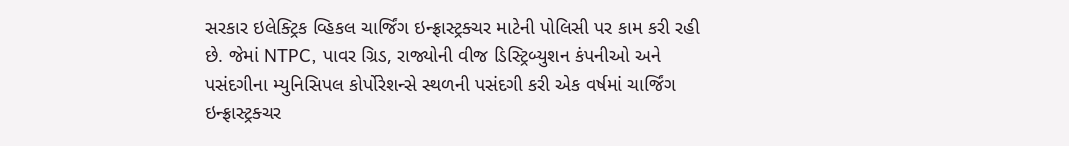સરકાર ઇલેક્ટ્રિક વ્હિકલ ચાર્જિંગ ઇન્ફ્રાસ્ટ્રક્ચર માટેની પોલિસી પર કામ કરી રહી છે. જેમાં NTPC, પાવર ગ્રિડ, રાજ્યોની વીજ ડિસ્ટ્રિબ્યુશન કંપનીઓ અને પસંદગીના મ્યુનિસિપલ કોર્પોરેશન્સે સ્થળની પસંદગી કરી એક વર્ષમાં ચાર્જિંગ ઇન્ફ્રાસ્ટ્રક્ચર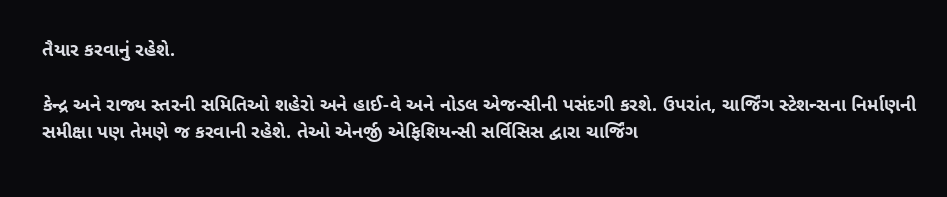તૈયાર કરવાનું રહેશે.

કેન્દ્ર અને રાજ્ય સ્તરની સમિતિઓ શહેરો અને હાઈ-વે અને નોડલ એજન્સીની પસંદગી કરશે. ઉપરાંત, ચાર્જિંગ સ્ટેશન્સના નિર્માણની સમીક્ષા પણ તેમણે જ કરવાની રહેશે. તેઓ એનર્જી એફિશિયન્સી સર્વિસિસ દ્વારા ચાર્જિંગ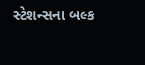સ્ટેશન્સના બલ્ક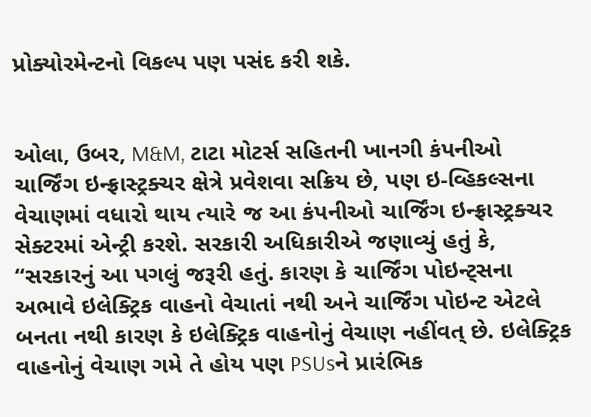પ્રોક્યોરમેન્ટનો વિકલ્પ પણ પસંદ કરી શકે.


ઓલા, ઉબર, M&M, ટાટા મોટર્સ સહિતની ખાનગી કંપનીઓ ચાર્જિંગ ઇન્ફ્રાસ્ટ્રક્ચર ક્ષેત્રે પ્રવેશવા સક્રિય છે, પણ ઇ-વ્હિકલ્સના વેચાણમાં વધારો થાય ત્યારે જ આ કંપનીઓ ચાર્જિંગ ઇન્ફ્રાસ્ટ્રક્ચર સેક્ટરમાં એન્ટ્રી કરશે. સરકારી અધિકારીએ જણાવ્યું હતું કે, “સરકારનું આ પગલું જરૂરી હતું. કારણ કે ચાર્જિંગ પોઇન્ટ્સના અભાવે ઇલેક્ટ્રિક વાહનો વેચાતાં નથી અને ચાર્જિંગ પોઇન્ટ એટલે બનતા નથી કારણ કે ઇલેક્ટ્રિક વાહનોનું વેચાણ નહીંવત્ છે. ઇલેક્ટ્રિક વાહનોનું વેચાણ ગમે તે હોય પણ PSUsને પ્રારંભિક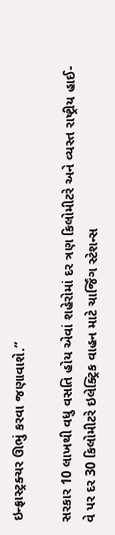ઇન્ફ્રાસ્ટ્રક્ચર ઊભું કરવા જણાવાશે.”

સરકાર 10 લાખથી વધુ વસતિ હોય એવાં શહેરોમાં દર ત્રણ કિલોમીટરે અને વ્યસ્ત રાષ્ટ્રીય હાઈ-વે પર દર 30 કિલોમીટરે ઇલેક્ટ્રિક વાહન માટે ચાર્જિંગ સ્ટેશન્સ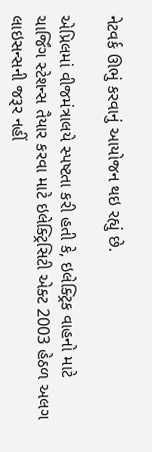નેટવર્ક ઊભું કરવાનું આયોજન થઇ રહ્યું છે.

એપ્રિલમાં વીજમંત્રાલયે સ્પષ્ટતા કરી હતી કે, ઇલેક્ટ્રિક વાહનો માટે ચાર્જિંગ સ્ટેશન્સ તૈયાર કરવા માટે ઇલેક્ટ્રિસિટી એક્ટ 2003 હેઠળ અલગ લાઇસન્સની જરૂર નહીં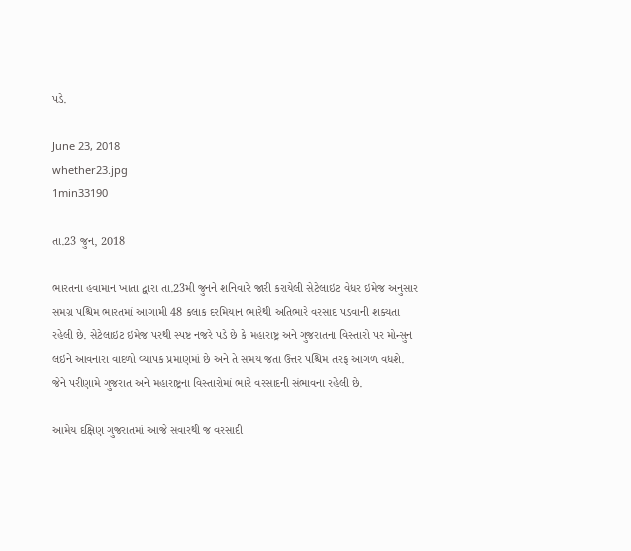પડે.

June 23, 2018
whether23.jpg
1min33190

તા.23 જુન, 2018

ભારતના હવામાન ખાતા દ્વારા તા.23મી જુનને શનિવારે જારી કરાયેલી સેટેલાઇટ વેધર ઇમેજ અનુસાર સમગ્ર પશ્ચિમ ભારતમાં આગામી 48 કલાક દરમિયાન ભારેથી અતિભારે વરસાદ પડવાની શક્યતા રહેલી છે. સેટેલાઇટ ઇમેજ પરથી સ્પષ્ટ નજરે પડે છે કે મહારાષ્ટ્ર અને ગુજરાતના વિસ્તારો પર મોન્સુન લઇને આવનારા વાદળો વ્યાપક પ્રમાણમાં છે અને તે સમય જતા ઉત્તર પશ્ચિમ તરફ આગળ વધશે. જેને પરીણામે ગુજરાત અને મહારાષ્ટ્રના વિસ્તારોમાં ભારે વરસાદની સંભાવના રહેલી છે.

આમેય દક્ષિણ ગુજરાતમાં આજે સવારથી જ વરસાદી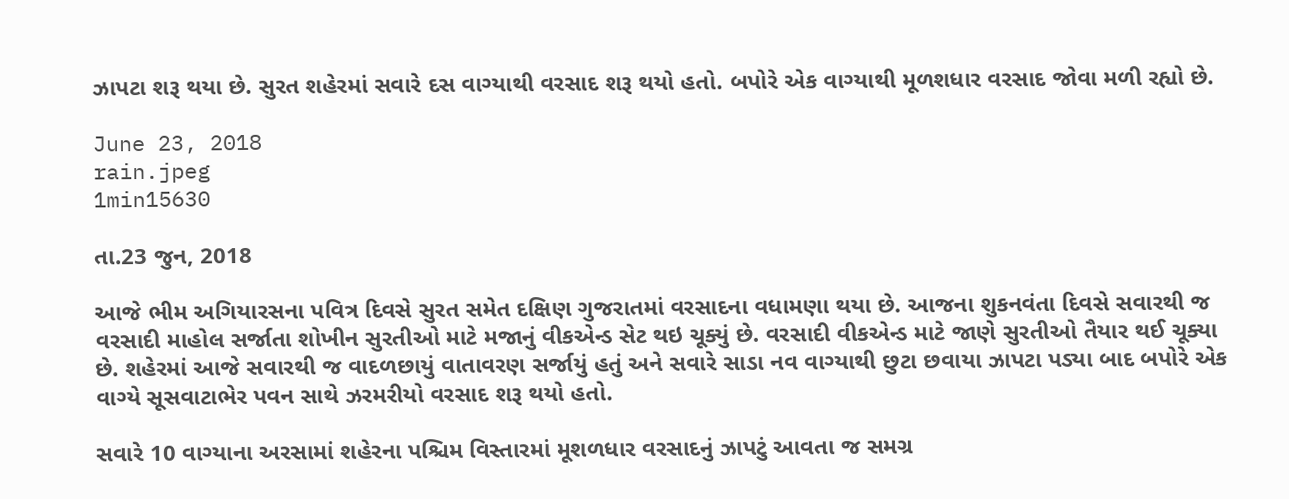ઝાપટા શરૂ થયા છે. સુરત શહેરમાં સવારે દસ વાગ્યાથી વરસાદ શરૂ થયો હતો. બપોરે એક વાગ્યાથી મૂળશધાર વરસાદ જોવા મળી રહ્યો છે.

June 23, 2018
rain.jpeg
1min15630

તા.23 જુન, 2018

આજે ભીમ અગિયારસના પવિત્ર દિવસે સુરત સમેત દક્ષિણ ગુજરાતમાં વરસાદના વધામણા થયા છે. આજના શુકનવંતા દિવસે સવારથી જ વરસાદી માહોલ સર્જાતા શોખીન સુરતીઓ માટે મજાનું વીકએન્ડ સેટ થઇ ચૂક્યું છે. વરસાદી વીકએન્ડ માટે જાણે સુરતીઓ તૈયાર થઈ ચૂક્યા છે. શહેરમાં આજે સવારથી જ વાદળછાયું વાતાવરણ સર્જાયું હતું અને સવારે સાડા નવ વાગ્યાથી છુટા છવાયા ઝાપટા પડ્યા બાદ બપોરે એક વાગ્યે સૂસવાટાભેર પવન સાથે ઝરમરીયો વરસાદ શરૂ થયો હતો.

સવારે 10 વાગ્યાના અરસામાં શહેરના પશ્ચિમ વિસ્તારમાં મૂશળધાર વરસાદનું ઝાપટું આવતા જ સમગ્ર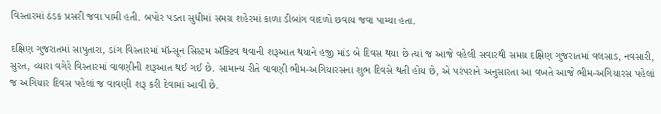વિસ્તારમાં ઠંડક પ્રસરી જવા પામી હતી. બપોર પડતા સુધીમાં સમગ્ર શહેરમાં કાળા ડીબાંગ વાદળો છવાય જવા પામ્યા હતા.

દક્ષિણ ગુજરાતમાં સાપુતારા, ડાંગ વિસ્તારમાં મૉન્સૂન સિસ્ટમ ઍક્ટિવ થવાની શરૂઆત થયાને હજી માંડ બે દિવસ થયા છે ત્યાં જ આજે વહેલી સવારથી સમગ્ર દક્ષિણ ગુજરાતમાં વલસાડ, નવસારી, સુરત, વ્યારા વગેરે વિસ્તારમાં વાવણીની શરૂઆત થઈ ગઈ છે. સામાન્ય રીતે વાવણી ભીમ-અગિયારસના શુભ દિવસે થતી હોય છે, એ પરંપરાને અનુસારતા આ વખતે આજે ભીમ-અગિયારસ પહેલાં જ અગિયાર દિવસ પહેલાં જ વાવણી શરૂ કરી દેવામાં આવી છે.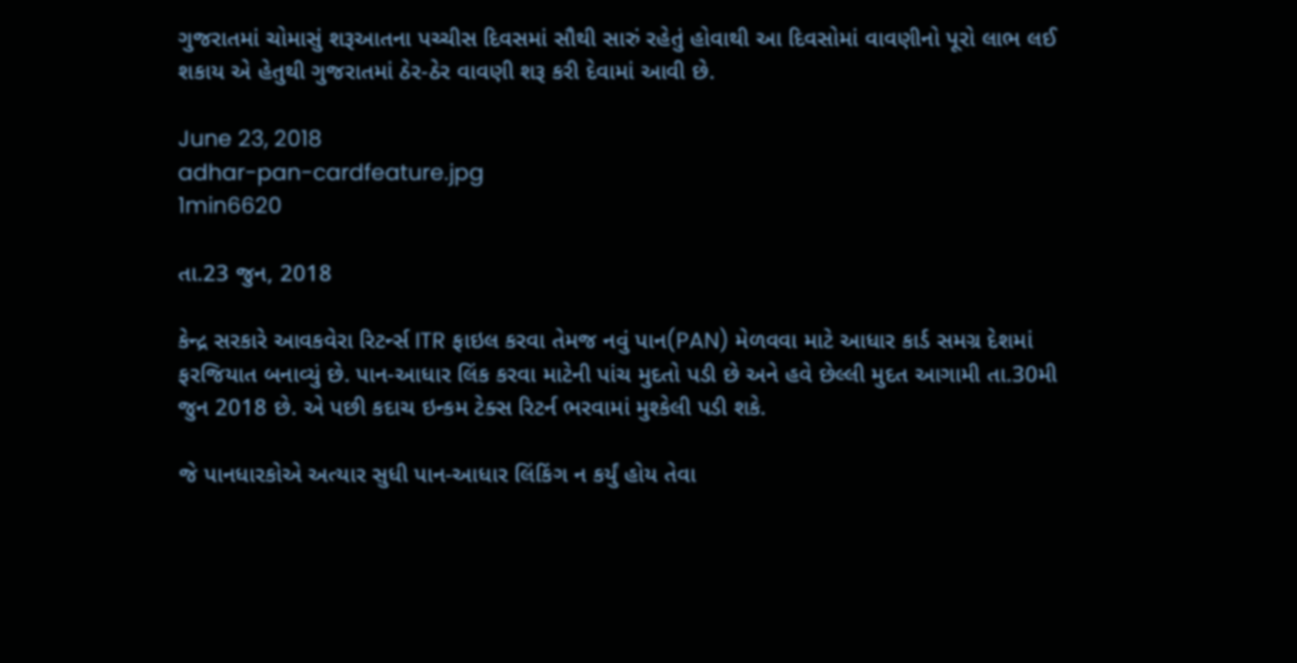ગુજરાતમાં ચોમાસું શરૂઆતના પચ્ચીસ દિવસમાં સૌથી સારું રહેતું હોવાથી આ દિવસોમાં વાવણીનો પૂરો લાભ લઈ શકાય એ હેતુથી ગુજરાતમાં ઠેર-ઠેર વાવણી શરૂ કરી દેવામાં આવી છે.

June 23, 2018
adhar-pan-cardfeature.jpg
1min6620

તા.23 જુન, 2018

કેન્દ્ર સરકારે આવકવેરા રિટર્ન્સ ITR ફાઇલ કરવા તેમજ નવું પાન(PAN) મેળવવા માટે આધાર કાર્ડ સમગ્ર દેશમાં ફરજિયાત બનાવ્યું છે. પાન-આધાર લિંક કરવા માટેની પાંચ મુદતો પડી છે અને હવે છેલ્લી મુદત આગામી તા.30મી જુન 2018 છે. એ પછી કદાચ ઇન્કમ ટેક્સ રિટર્ન ભરવામાં મુશ્કેલી પડી શકે.

જે પાનધારકોએ અત્યાર સુધી પાન-આધાર લિંકિંગ ન કર્યું હોય તેવા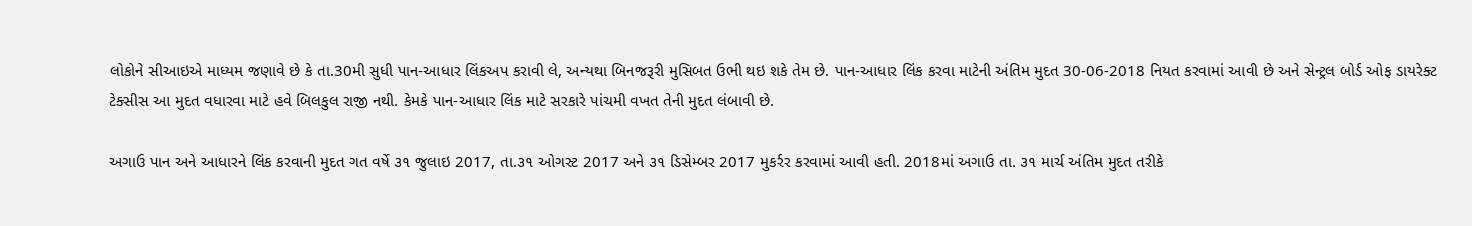લોકોને સીઆઇએ માધ્યમ જણાવે છે કે તા.30મી સુધી પાન-આધાર લિંકઅપ કરાવી લે, અન્યથા બિનજરૂરી મુસિબત ઉભી થઇ શકે તેમ છે. પાન-આધાર લિંક કરવા માટેની અંતિમ મુદત 30-06-2018 નિયત કરવામાં આવી છે અને સેન્ટ્રલ બોર્ડ ઓફ ડાયરેક્ટ ટેક્સીસ આ મુદત વધારવા માટે હવે બિલકુલ રાજી નથી. કેમકે પાન-આધાર લિંક માટે સરકારે પાંચમી વખત તેની મુદત લંબાવી છે.

અગાઉ પાન અને આધારને લિંક કરવાની મુદત ગત વર્ષે ૩૧ જુલાઇ 2017, તા.૩૧ ઓગસ્ટ 2017 અને ૩૧ ડિસેમ્બર 2017 મુકર્રર કરવામાં આવી હતી. 2018માં અગાઉ તા. ૩૧ માર્ચ અંતિમ મુદત તરીકે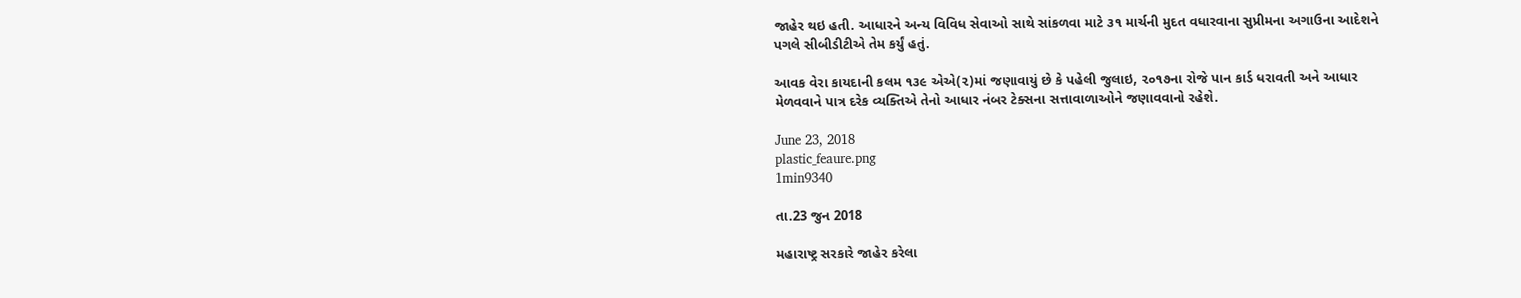જાહેર થઇ હતી. આધારને અન્ય વિવિધ સેવાઓ સાથે સાંકળવા માટે ૩૧ માર્ચની મુદત વધારવાના સુપ્રીમના અગાઉના આદેશને પગલે સીબીડીટીએ તેમ કર્યું હતું.

આવક વેરા કાયદાની કલમ ૧૩૯ એએ(૨)માં જણાવાયું છે કે પહેલી જુલાઇ, ૨૦૧૭ના રોજે પાન કાર્ડ ધરાવતી અને આધાર મેળવવાને પાત્ર દરેક વ્યક્તિએ તેનો આધાર નંબર ટેક્સના સત્તાવાળાઓને જણાવવાનો રહેશે.

June 23, 2018
plastic_feaure.png
1min9340

તા.23 જુન 2018

મહારાષ્ટ્ર સરકારે જાહેર કરેલા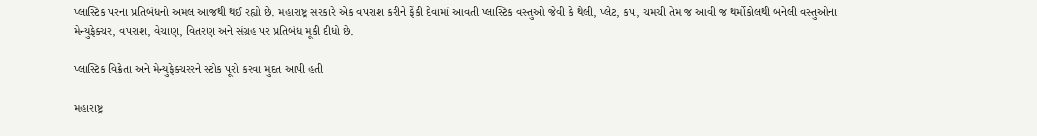પ્લાસ્ટિક પરના પ્રતિબંધનો અમલ આજથી થઈ રહ્યો છે. મહારાષ્ટ્ર સરકારે એક વપરાશ કરીને ફેંકી દેવામાં આવતી પ્લાસ્ટિક વસ્તુઓ જેવી કે થેલી, પ્લેટ, કપ, ચમચી તેમ જ આવી જ થર્મોકોલથી બનેલી વસ્તુઓના મેન્યુફેક્ચર, વપરાશ, વેચાણ, વિતરણ અને સંગ્રહ પર પ્રતિબંધ મૂકી દીધો છે.

પ્લાસ્ટિક વિક્રેતા અને મેન્યુફેક્ચરરને સ્ટોક પૂરો કરવા મુદત આપી હતી

મહારાષ્ટ્ર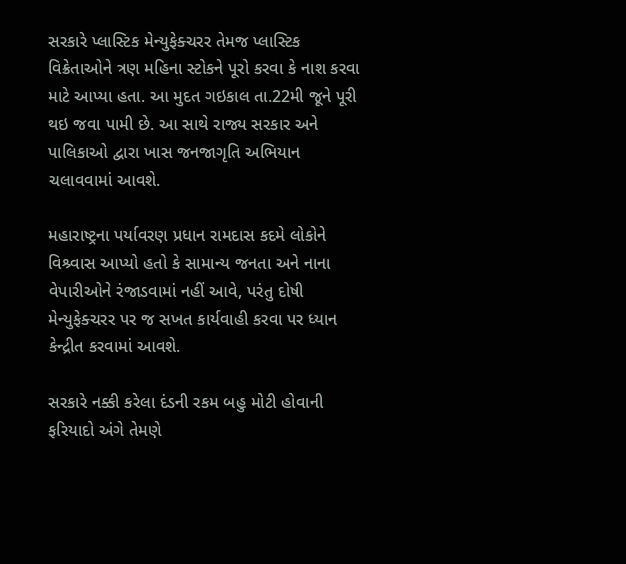સરકારે પ્લાસ્ટિક મેન્યુફેક્ચરર તેમજ પ્લાસ્ટિક વિક્રેતાઓને ત્રણ મહિના સ્ટોકને પૂરો કરવા કે નાશ કરવા માટે આપ્યા હતા. આ મુદત ગઇકાલ તા.22મી જૂને પૂરી થઇ જવા પામી છે. આ સાથે રાજ્ય સરકાર અને પાલિકાઓ દ્વારા ખાસ જનજાગૃતિ અભિયાન ચલાવવામાં આવશે.

મહારાષ્ટ્રના પર્યાવરણ પ્રધાન રામદાસ કદમે લોકોને વિશ્ર્વાસ આપ્યો હતો કે સામાન્ય જનતા અને નાના વેપારીઓને રંજાડવામાં નહીં આવે, પરંતુ દોષી મેન્યુફેક્ચરર પર જ સખત કાર્યવાહી કરવા પર ધ્યાન કેન્દ્રીત કરવામાં આવશે.

સરકારે નક્કી કરેલા દંડની રકમ બહુ મોટી હોવાની ફરિયાદો અંગે તેમણે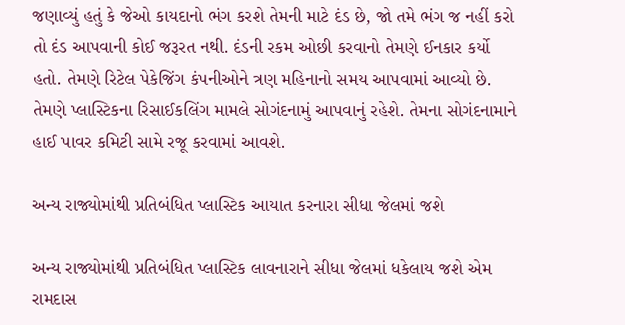જણાવ્યું હતું કે જેઓ કાયદાનો ભંગ કરશે તેમની માટે દંડ છે, જો તમે ભંગ જ નહીં કરો તો દંડ આપવાની કોઈ જરૂરત નથી. દંડની રકમ ઓછી કરવાનો તેમણે ઈનકાર કર્યો હતો. તેમણે રિટેલ પેકેજિંગ કંપનીઓને ત્રણ મહિનાનો સમય આપવામાં આવ્યો છે. તેમણે પ્લાસ્ટિકના રિસાઈકલિંગ મામલે સોગંદનામું આપવાનું રહેશે. તેમના સોગંદનામાને હાઈ પાવર કમિટી સામે રજૂ કરવામાં આવશે.

અન્ય રાજ્યોમાંથી પ્રતિબંધિત પ્લાસ્ટિક આયાત કરનારા સીધા જેલમાં જશે

અન્ય રાજ્યોમાંથી પ્રતિબંધિત પ્લાસ્ટિક લાવનારાને સીધા જેલમાં ધકેલાય જશે એમ રામદાસ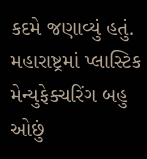કદમે જણાવ્યું હતું. મહારાષ્ટ્રમાં પ્લાસ્ટિક મેન્યુફેક્ચરિંગ બહુ ઓછું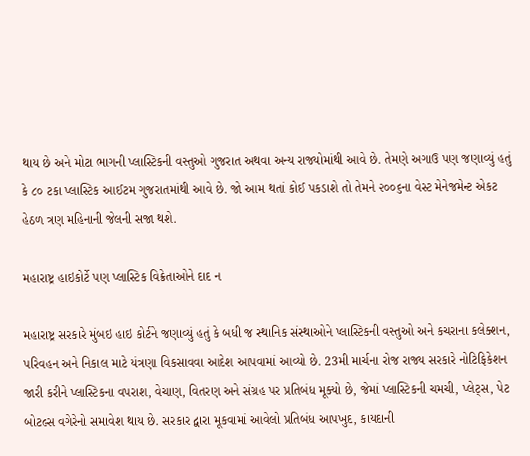થાય છે અને મોટા ભાગની પ્લાસ્ટિકની વસ્તુઓ ગુજરાત અથવા અન્ય રાજ્યોમાંથી આવે છે. તેમણે અગાઉ પણ જણાવ્યું હતું કે ૮૦ ટકા પ્લાસ્ટિક આઈટમ ગુજરાતમાંથી આવે છે. જો આમ થતાં કોઈ પકડાશે તો તેમને ૨૦૦૬ના વેસ્ટ મેનેજમેન્ટ એકટ હેઠળ ત્રણ મહિનાની જેલની સજા થશે.

મહારાષ્ટ્ર હાઇકોર્ટે પણ પ્લાસ્ટિક વિક્રેતાઓને દાદ ન

મહારાષ્ટ્ર સરકારે મુંબઇ હાઇ કોર્ટને જણાવ્યું હતું કે બધી જ સ્થાનિક સંસ્થાઓને પ્લાસ્ટિકની વસ્તુઓ અને કચરાના કલેક્શન, પરિવહન અને નિકાલ માટે યંત્રણા વિકસાવવા આદેશ આપવામાં આવ્યો છે. 23મી માર્ચના રોજ રાજ્ય સરકારે નોટિફિકેશન જારી કરીને પ્લાસ્ટિકના વપરાશ, વેચાણ, વિતરણ અને સંગ્રહ પર પ્રતિબંધ મૂક્યો છે, જેમાં પ્લાસ્ટિકની ચમચી, પ્લેટ્સ, પેટ બોટલ્સ વગેરેનો સમાવેશ થાય છે. સરકાર દ્વારા મૂકવામાં આવેલો પ્રતિબંધ આપખુદ, કાયદાની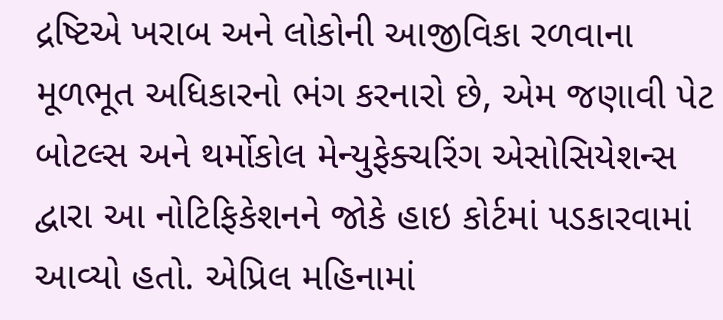દ્રષ્ટિએ ખરાબ અને લોકોની આજીવિકા રળવાના મૂળભૂત અધિકારનો ભંગ કરનારો છે, એમ જણાવી પેટ બોટલ્સ અને થર્મોકોલ મેન્યુફેક્ચરિંગ એસોસિયેશન્સ દ્વારા આ નોટિફિકેશનને જોકે હાઇ કોર્ટમાં પડકારવામાં આવ્યો હતો. એપ્રિલ મહિનામાં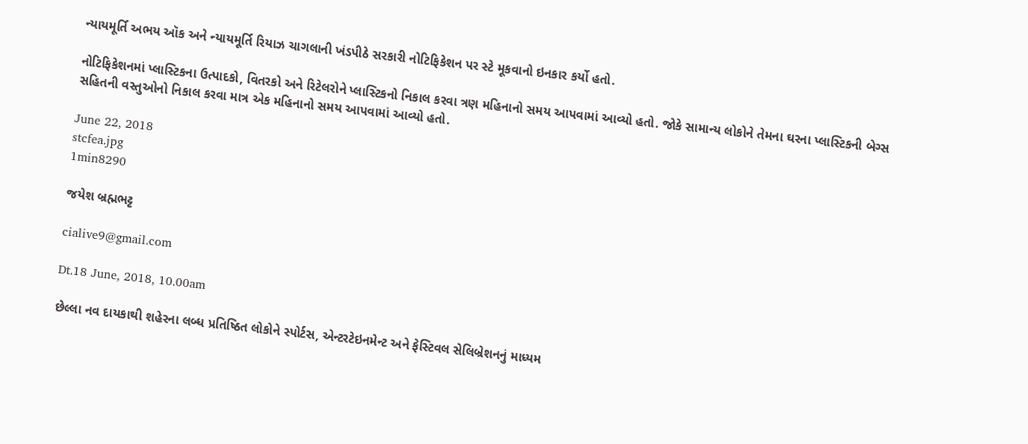ન્યાયમૂર્તિ અભય ઑક અને ન્યાયમૂર્તિ રિયાઝ ચાગલાની ખંડપીઠે સરકારી નોટિફિકેશન પર સ્ટે મૂકવાનો ઇનકાર કર્યો હતો.

નોટિફિકેશનમાં પ્લાસ્ટિકના ઉત્પાદકો, વિતરકો અને રિટેલરોને પ્લાસ્ટિકનો નિકાલ કરવા ત્રણ મહિનાનો સમય આપવામાં આવ્યો હતો. જોકે સામાન્ય લોકોને તેમના ઘરના પ્લાસ્ટિકની બેગ્સ સહિતની વસ્તુઓનો નિકાલ કરવા માત્ર એક મહિનાનો સમય આપવામાં આવ્યો હતો.

June 22, 2018
stcfea.jpg
1min8290

જયેશ બ્રહ્મભટ્ટ

cialive9@gmail.com

Dt.18 June, 2018, 10.00am

છેલ્લા નવ દાયકાથી શહેરના લબ્ધ પ્રતિષ્ઠિત લોકોને સ્પોર્ટસ, એન્ટરટેઇનમેન્ટ અને ફેસ્ટિવલ સેલિબ્રેશનનું માધ્યમ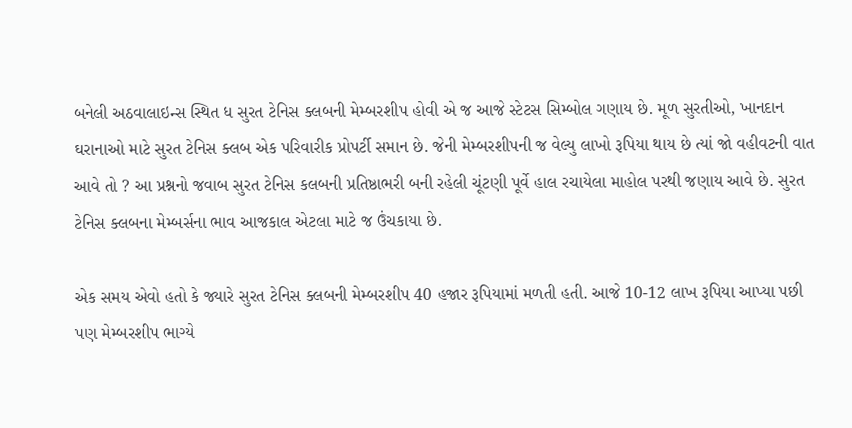બનેલી અઠવાલાઇન્સ સ્થિત ધ સુરત ટેનિસ ક્લબની મેમ્બરશીપ હોવી એ જ આજે સ્ટેટસ સિમ્બોલ ગણાય છે. મૂળ સુરતીઓ, ખાનદાન ઘરાનાઓ માટે સુરત ટેનિસ ક્લબ એક પરિવારીક પ્રોપર્ટી સમાન છે. જેની મેમ્બરશીપની જ વેલ્યુ લાખો રૂપિયા થાય છે ત્યાં જો વહીવટની વાત આવે તો ? આ પ્રશ્નનો જવાબ સુરત ટેનિસ કલબની પ્રતિષ્ઠાભરી બની રહેલી ચૂંટણી પૂર્વે હાલ રચાયેલા માહોલ પરથી જણાય આવે છે. સુરત ટેનિસ ક્લબના મેમ્બર્સના ભાવ આજકાલ એટલા માટે જ ઉંચકાયા છે.

એક સમય એવો હતો કે જ્યારે સુરત ટેનિસ ક્લબની મેમ્બરશીપ 40 હજાર રૂપિયામાં મળતી હતી. આજે 10-12 લાખ રૂપિયા આપ્યા પછી પણ મેમ્બરશીપ ભાગ્યે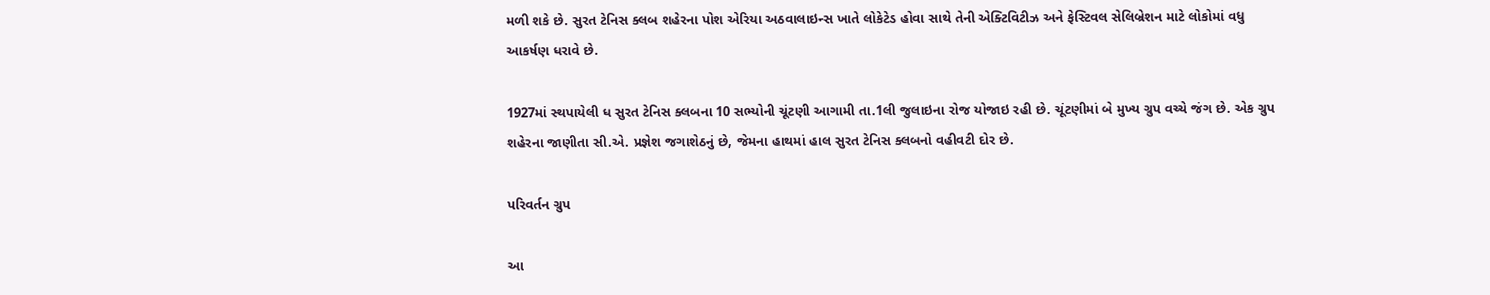મળી શકે છે. સુરત ટેનિસ ક્લબ શહેરના પોશ એરિયા અઠવાલાઇન્સ ખાતે લોકેટેડ હોવા સાથે તેની એક્ટિવિટીઝ અને ફેસ્ટિવલ સેલિબ્રેશન માટે લોકોમાં વધુ આકર્ષણ ધરાવે છે.

1927માં સ્થપાયેલી ધ સુરત ટેનિસ ક્લબના 10 સભ્યોની ચૂંટણી આગામી તા.1લી જુલાઇના રોજ યોજાઇ રહી છે. ચૂંટણીમાં બે મુખ્ય ગ્રુપ વચ્ચે જંગ છે. એક ગ્રુપ શહેરના જાણીતા સી.એ. પ્રજ્ઞેશ જગાશેઠનું છે, જેમના હાથમાં હાલ સુરત ટેનિસ ક્લબનો વહીવટી દોર છે.

પરિવર્તન ગ્રુપ

આ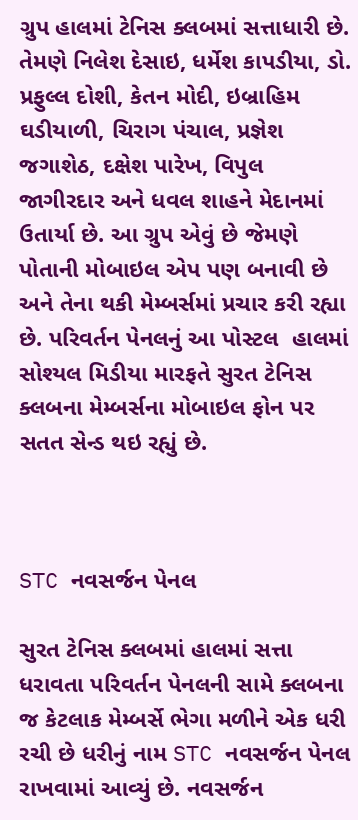ગ્રુપ હાલમાં ટેનિસ ક્લબમાં સત્તાધારી છે. તેમણે નિલેશ દેસાઇ, ધર્મેશ કાપડીયા, ડો. પ્રફુલ્લ દોશી, કેતન મોદી, ઇબ્રાહિમ ઘડીયાળી, ચિરાગ પંચાલ, પ્રજ્ઞેશ જગાશેઠ, દક્ષેશ પારેખ, વિપુલ જાગીરદાર અને ધવલ શાહને મેદાનમાં ઉતાર્યા છે. આ ગ્રુપ એવું છે જેમણે પોતાની મોબાઇલ એપ પણ બનાવી છે અને તેના થકી મેમ્બર્સમાં પ્રચાર કરી રહ્યા છે. પરિવર્તન પેનલનું આ પોસ્ટલ  હાલમાં સોશ્યલ મિડીયા મારફતે સુરત ટેનિસ ક્લબના મેમ્બર્સના મોબાઇલ ફોન પર સતત સેન્ડ થઇ રહ્યું છે.



STC નવસર્જન પેનલ

સુરત ટેનિસ ક્લબમાં હાલમાં સત્તા ધરાવતા પરિવર્તન પેનલની સામે ક્લબના જ કેટલાક મેમ્બર્સે ભેગા મળીને એક ધરી રચી છે ધરીનું નામ STC નવસર્જન પેનલ રાખવામાં આવ્યું છે. નવસર્જન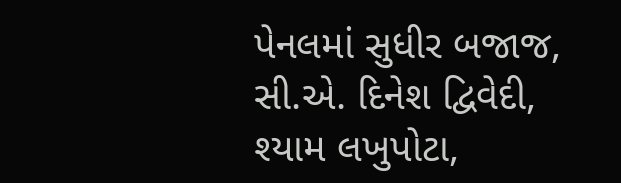પેનલમાં સુધીર બજાજ, સી.એ. દિનેશ દ્વિવેદી, શ્યામ લખુપોટા,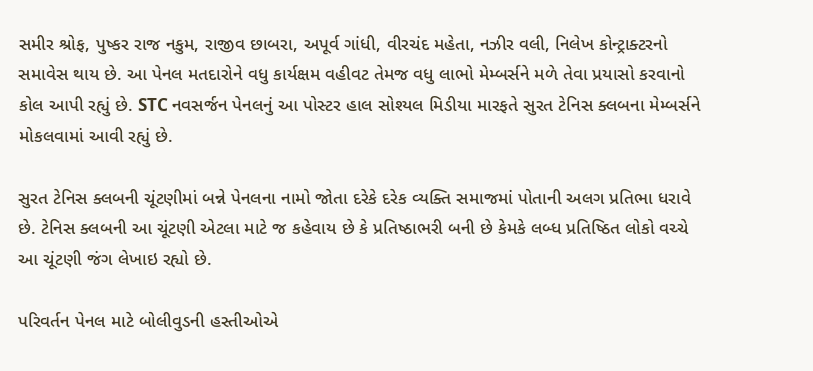સમીર શ્રોફ, પુષ્કર રાજ નકુમ, રાજીવ છાબરા, અપૂર્વ ગાંધી, વીરચંદ મહેતા, નઝીર વલી, નિલેખ કોન્ટ્રાક્ટરનો સમાવેસ થાય છે. આ પેનલ મતદારોને વધુ કાર્યક્ષમ વહીવટ તેમજ વધુ લાભો મેમ્બર્સને મળે તેવા પ્રયાસો કરવાનો કોલ આપી રહ્યું છે. STC નવસર્જન પેનલનું આ પોસ્ટર હાલ સોશ્યલ મિડીયા મારફતે સુરત ટેનિસ ક્લબના મેમ્બર્સને મોકલવામાં આવી રહ્યું છે.

સુરત ટેનિસ ક્લબની ચૂંટણીમાં બન્ને પેનલના નામો જોતા દરેકે દરેક વ્યક્તિ સમાજમાં પોતાની અલગ પ્રતિભા ધરાવે છે. ટેનિસ ક્લબની આ ચૂંટણી એટલા માટે જ કહેવાય છે કે પ્રતિષ્ઠાભરી બની છે કેમકે લબ્ધ પ્રતિષ્ઠિત લોકો વચ્ચે આ ચૂંટણી જંગ લેખાઇ રહ્યો છે.

પરિવર્તન પેનલ માટે બોલીવુડની હસ્તીઓએ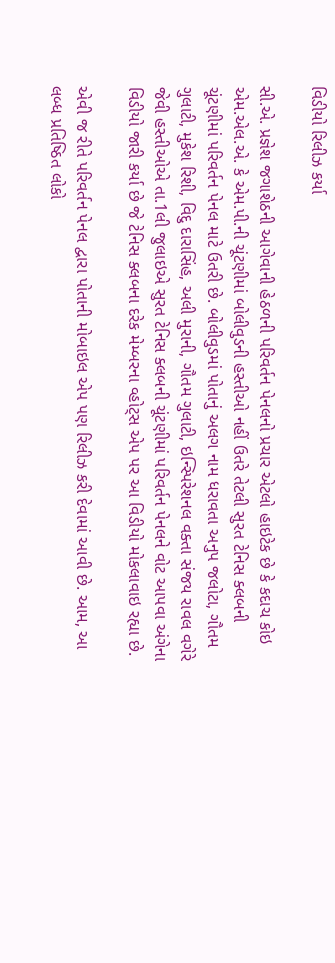વિડીયો રિલીઝ કર્યા

સી.એ. પ્રજ્ઞેશ જગાશેઠની આગેવાની હેઠળની પરિવર્તન પેનલનો પ્રચાર એટલો હાઇટેક છે કે કદાચ કોઇ એમ.એલ.એ. કે એમ.પી.ની ચૂંટણીમાં બોલીવુડની હસ્તીઓ નહીં ઉતરે તેટલી સુરત ટેનિસ ક્લબની ચૂંટણીમાં પરિવર્તન પેનલ માટે ઉતરી છે. બોલીવુડમાં પોતાનું અલગ નામ ધરાવતા અનુપ જલોટા, ગૌતમ ગુલાટી, મુકેશ રિશી, વિદુ દારાસિંહ, અલી મુરાની, ગૌતમ ગુલાટી, ઇન્સ્પિરેશનલ વક્તા સંજય રાવલ વગેરે જેવી હસ્તીઓએ તા.1લી જુલાઇએ સુરત ટેનિસ ક્લબની ચૂંટણીમાં પરિવર્તન પેનલને વોટ આપવા અંગેના વિડીયો જારી કર્યા છે જે ટેનિસ ક્લબના દરેક મેમ્બરના વ્હોટ્સ એપ પર આ વિડીયો મોકલાવાઇ રહ્યા છે.

એવી જ રીતે પરિવર્તન પેનલ દ્વારા પોતાની મોબાઇલ એપ પણ રિલીઝ કરી દેવામાં આવી છે. આમ, આ લબ્ધ પ્રતિષ્ઠિત લોકો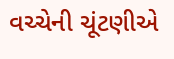વચ્ચેની ચૂંટણીએ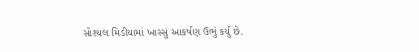સોશ્યલ મિડીયામાં ખાસ્સું આકર્ષણ ઉભું કર્યુ છે.